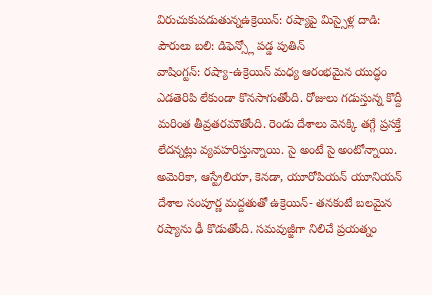విరుచుకుపడుతున్నఉక్రెయిన్: రష్యాపై మిస్సైళ్ల దాడి: పౌరులు బలి: డిఫెన్స్లో పడ్డ పుతిన్
వాషింగ్టన్: రష్యా-ఉక్రెయిన్ మధ్య ఆరంభమైన యుద్ధం ఎడతెరిపి లేకుండా కొనసాగుతోంది. రోజులు గడుస్తున్న కొద్దీ మరింత తీవ్రతరమౌతోంది. రెండు దేశాలు వెనక్కి తగ్గే ప్రసక్తే లేదన్నట్లు వ్యవహరిస్తున్నాయి. సై అంటే సై అంటోన్నాయి. అమెరికా, ఆస్ట్రేలియా, కెనడా, యూరోపియన్ యూనియన్ దేశాల సంపూర్ణ మద్దతుతో ఉక్రెయిన్- తనకంటే బలమైన రష్యాను ఢీ కొడుతోంది. సమవుజ్జీగా నిలిచే ప్రయత్నం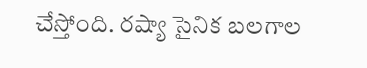చేస్తోంది. రష్యా సైనిక బలగాల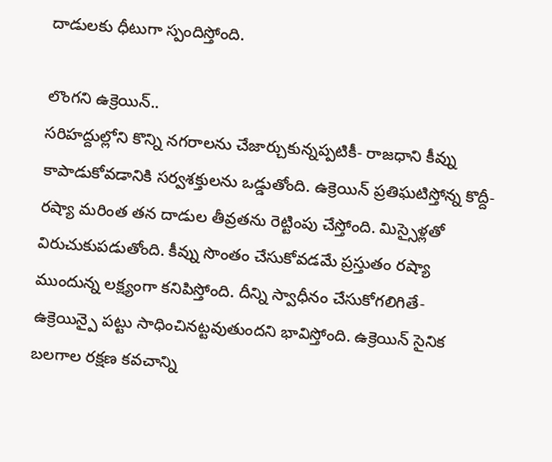దాడులకు ధీటుగా స్పందిస్తోంది.

లొంగని ఉక్రెయిన్..
సరిహద్దుల్లోని కొన్ని నగరాలను చేజార్చుకున్నప్పటికీ- రాజధాని కీవ్ను కాపాడుకోవడానికి సర్వశక్తులను ఒడ్డుతోంది. ఉక్రెయిన్ ప్రతిఘటిస్తోన్న కొద్దీ- రష్యా మరింత తన దాడుల తీవ్రతను రెట్టింపు చేస్తోంది. మిస్సైళ్లతో విరుచుకుపడుతోంది. కీవ్ను సొంతం చేసుకోవడమే ప్రస్తుతం రష్యా ముందున్న లక్ష్యంగా కనిపిస్తోంది. దీన్ని స్వాధీనం చేసుకోగలిగితే- ఉక్రెయిన్పై పట్టు సాధించినట్టవుతుందని భావిస్తోంది. ఉక్రెయిన్ సైనిక బలగాల రక్షణ కవచాన్ని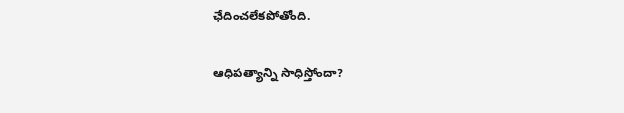ఛేదించలేకపోతోంది.

ఆధిపత్యాన్ని సాధిస్తోందా?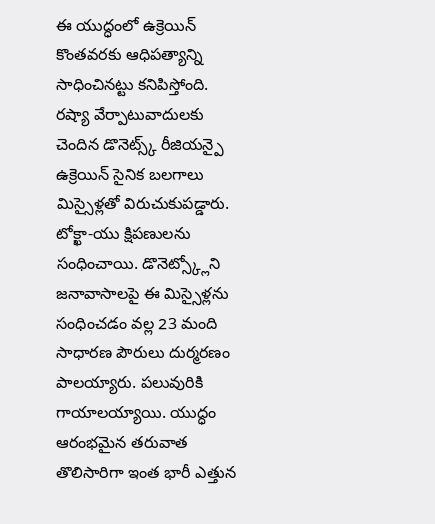ఈ యుద్ధంలో ఉక్రెయిన్ కొంతవరకు ఆధిపత్యాన్ని సాధించినట్టు కనిపిస్తోంది. రష్యా వేర్పాటువాదులకు చెందిన డొనెట్స్క్ రీజియన్పై ఉక్రెయిన్ సైనిక బలగాలు మిస్సైళ్లతో విరుచుకుపడ్డారు. టోక్ఖా-యు క్షిపణులను సంధించాయి. డొనెట్స్క్లోని జనావాసాలపై ఈ మిస్సైళ్లను సంధించడం వల్ల 23 మంది సాధారణ పౌరులు దుర్మరణం పాలయ్యారు. పలువురికి గాయాలయ్యాయి. యుద్ధం ఆరంభమైన తరువాత తొలిసారిగా ఇంత భారీ ఎత్తున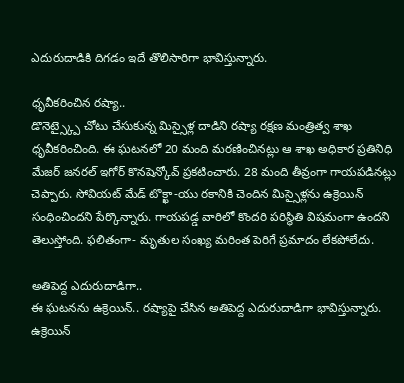ఎదురుదాడికి దిగడం ఇదే తొలిసారిగా భావిస్తున్నారు.

ధృవీకరించిన రష్యా..
డొనెట్స్క్పై చోటు చేసుకున్న మిస్సైళ్ల దాడిని రష్యా రక్షణ మంత్రిత్వ శాఖ ధృవీకరించింది. ఈ ఘటనలో 20 మంది మరణించినట్లు ఆ శాఖ అధికార ప్రతినిధి మేజర్ జనరల్ ఇగోర్ కొనషెన్కోవ్ ప్రకటించారు. 28 మంది తీవ్రంగా గాయపడినట్లు చెప్పారు. సోవియట్ మేడ్ టొక్ఖా-యు రకానికి చెందిన మిస్సైళ్లను ఉక్రెయిన్ సంధించిందని పేర్కొన్నారు. గాయపడ్డ వారిలో కొందరి పరిస్థితి విషమంగా ఉందని తెలుస్తోంది. ఫలితంగా- మృతుల సంఖ్య మరింత పెరిగే ప్రమాదం లేకపోలేదు.

అతిపెద్ద ఎదురుదాడిగా..
ఈ ఘటనను ఉక్రెయిన్.. రష్యాపై చేసిన అతిపెద్ద ఎదురుదాడిగా భావిస్తున్నారు. ఉక్రెయిన్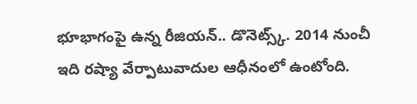భూభాగంపై ఉన్న రీజియన్.. డొనెట్స్క్. 2014 నుంచీ ఇది రష్యా వేర్పాటువాదుల ఆధీనంలో ఉంటోంది.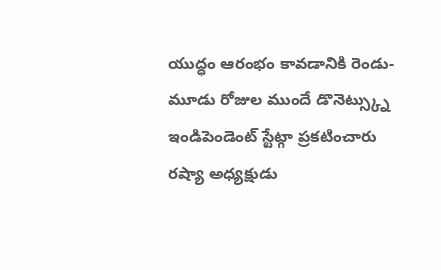యుద్ధం ఆరంభం కావడానికి రెండు-మూడు రోజుల ముందే డొనెట్స్క్ను ఇండిపెండెంట్ స్టేట్గా ప్రకటించారు రష్యా అధ్యక్షుడు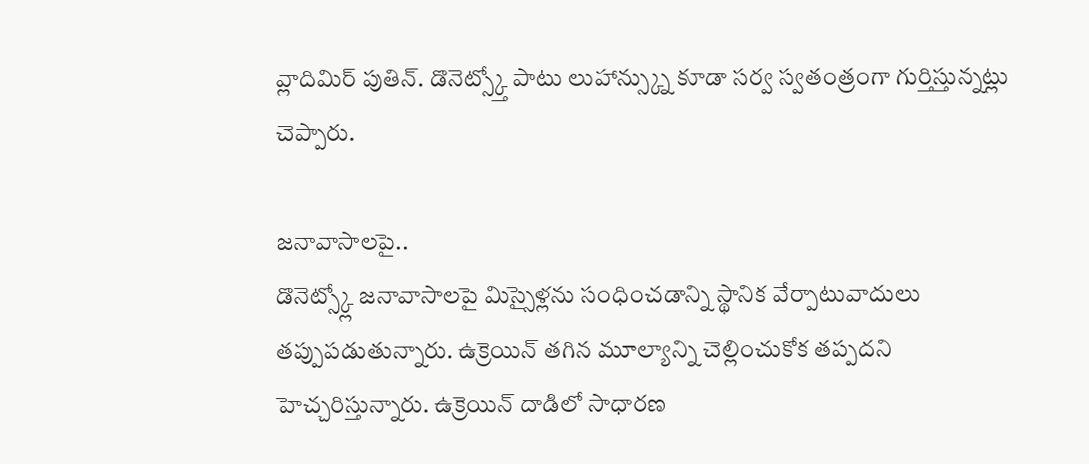వ్లాదిమిర్ పుతిన్. డొనెట్స్క్తో పాటు లుహాన్స్క్ను కూడా సర్వ స్వతంత్రంగా గుర్తిస్తున్నట్లు చెప్పారు.

జనావాసాలపై..
డొనెట్స్క్లో జనావాసాలపై మిస్సైళ్లను సంధించడాన్ని స్థానిక వేర్పాటువాదులు తప్పుపడుతున్నారు. ఉక్రెయిన్ తగిన మూల్యాన్ని చెల్లించుకోక తప్పదని హెచ్చరిస్తున్నారు. ఉక్రెయిన్ దాడిలో సాధారణ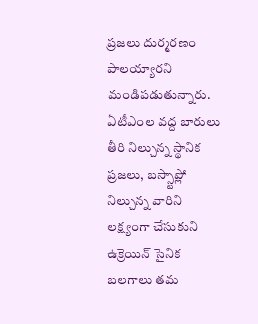ప్రజలు దుర్మరణం పాలయ్యారని మండిపడుతున్నారు. ఏటీఎంల వద్ద బారులు తీరి నిల్చున్న స్థానిక ప్రజలు, బస్స్టాప్లో నిల్చున్న వారిని లక్ష్యంగా చేసుకుని ఉక్రెయిన్ సైనిక బలగాలు తమ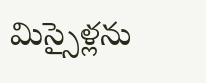మిస్సైళ్లను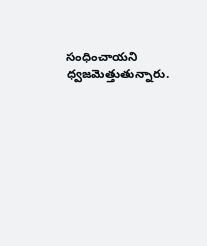సంధించాయని ధ్వజమెత్తుతున్నారు.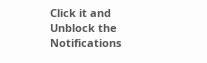Click it and Unblock the Notifications